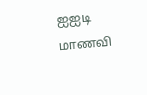ஐஐடி மாணவி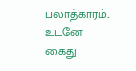பலாத்காரம்.. உடனே கைது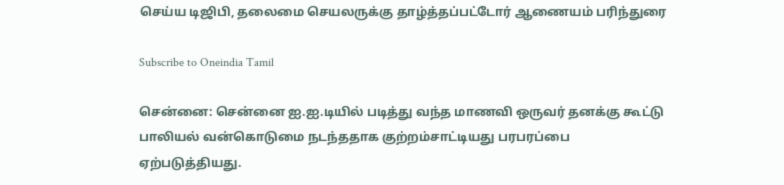செய்ய டிஜிபி, தலைமை செயலருக்கு தாழ்த்தப்பட்டோர் ஆணையம் பரிந்துரை

Subscribe to Oneindia Tamil

சென்னை: சென்னை ஐ.ஐ.டியில் படித்து வந்த மாணவி ஒருவர் தனக்கு கூட்டு பாலியல் வன்கொடுமை நடந்ததாக குற்றம்சாட்டியது பரபரப்பை ஏற்படுத்தியது.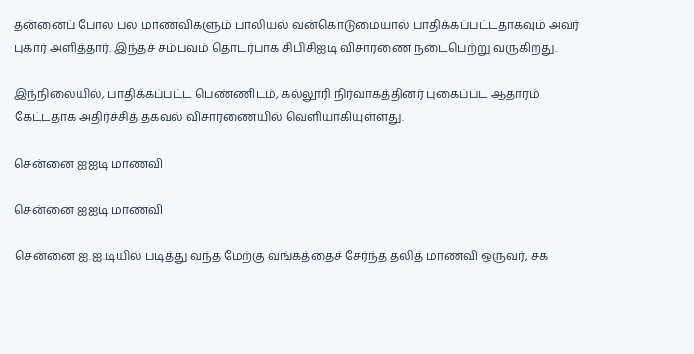தன்னைப் போல பல மாணவிகளும் பாலியல் வன்கொடுமையால் பாதிக்கப்பட்டதாகவும் அவர் புகார் அளித்தார். இந்தச் சம்பவம் தொடர்பாக சிபிசிஐடி விசாரணை நடைபெற்று வருகிறது.

இந்நிலையில், பாதிக்கப்பட்ட பெண்ணிடம், கல்லூரி நிர்வாகத்தினர் புகைப்பட ஆதாரம் கேட்டதாக அதிர்ச்சித் தகவல் விசாரணையில் வெளியாகியுள்ளது.

சென்னை ஐஐடி மாணவி

சென்னை ஐஐடி மாணவி

சென்னை ஐ.ஐ.டியில் படித்து வந்த மேற்கு வங்கத்தைச் சேர்ந்த தலித் மாணவி ஒருவர், சக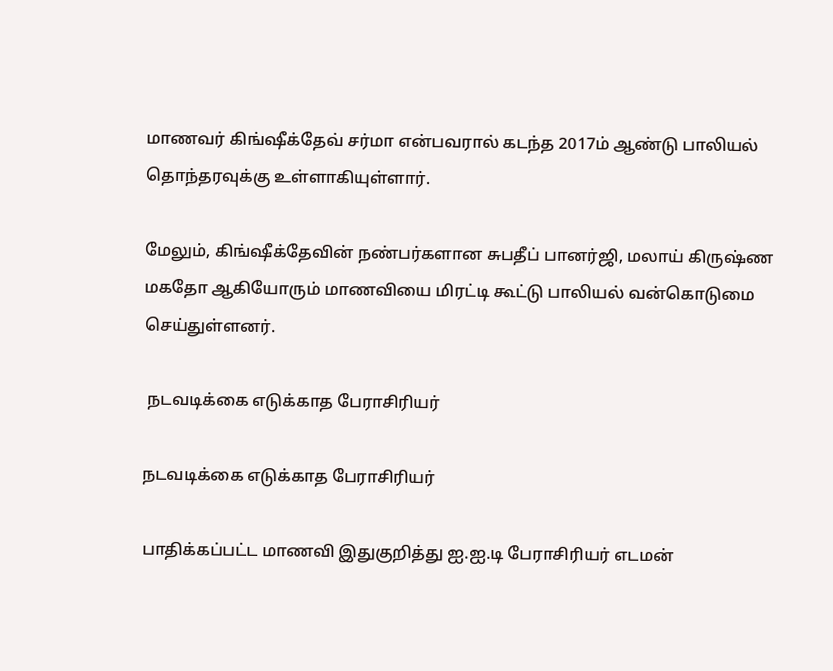மாணவர் கிங்ஷீக்தேவ் சர்மா என்பவரால் கடந்த 2017ம் ஆண்டு பாலியல் தொந்தரவுக்கு உள்ளாகியுள்ளார்.

மேலும், கிங்ஷீக்தேவின் நண்பர்களான சுபதீப் பானர்ஜி, மலாய் கிருஷ்ண மகதோ ஆகியோரும் மாணவியை மிரட்டி கூட்டு பாலியல் வன்கொடுமை செய்துள்ளனர்.

 நடவடிக்கை எடுக்காத பேராசிரியர்

நடவடிக்கை எடுக்காத பேராசிரியர்

பாதிக்கப்பட்ட மாணவி இதுகுறித்து ஐ.ஐ.டி பேராசிரியர் எடமன்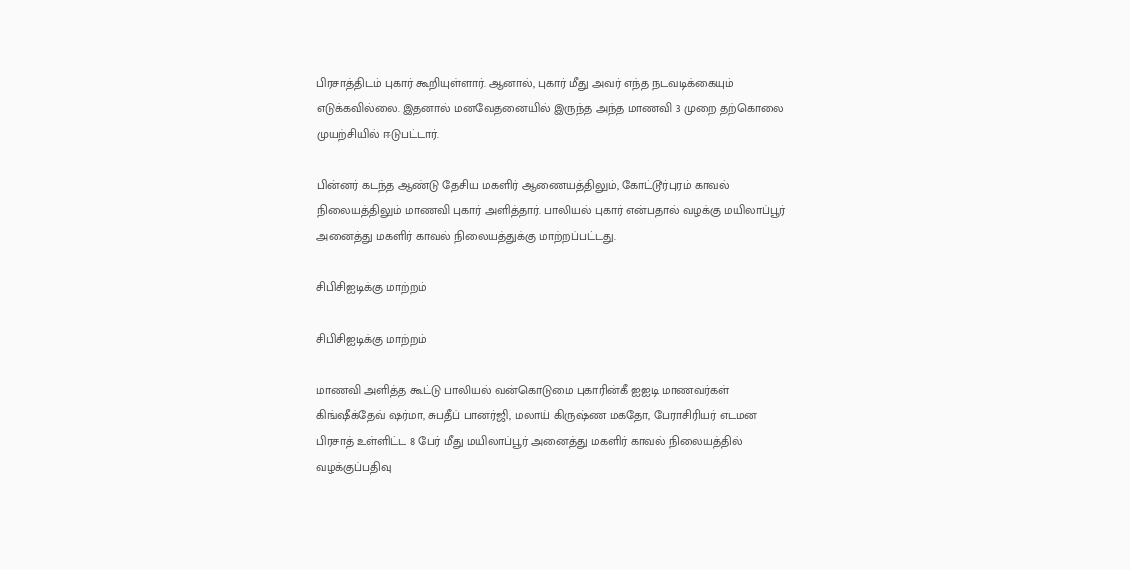பிரசாத்திடம் புகார் கூறியுள்ளார். ஆனால், புகார் மீது அவர் எந்த நடவடிக்கையும் எடுக்கவில்லை. இதனால் மனவேதனையில் இருந்த அந்த மாணவி 3 முறை தற்கொலை முயற்சியில் ஈடுபட்டார்.

பின்னர் கடந்த ஆண்டு தேசிய மகளிர் ஆணையத்திலும், கோட்டூர்புரம் காவல் நிலையத்திலும் மாணவி புகார் அளித்தார். பாலியல் புகார் என்பதால் வழக்கு மயிலாப்பூர் அனைத்து மகளிர் காவல் நிலையத்துக்கு மாற்றப்பட்டது.

சிபிசிஐடிக்கு மாற்றம்

சிபிசிஐடிக்கு மாற்றம்

மாணவி அளித்த கூட்டு பாலியல் வன்கொடுமை புகாரின்கீ ஐஐடி மாணவர்கள் கிங்ஷீக்தேவ் ஷர்மா, சுபதீப் பானர்ஜி, மலாய் கிருஷ்ண மகதோ, பேராசிரியர் எடமன பிரசாத் உள்ளிட்ட 8 பேர் மீது மயிலாப்பூர் அனைத்து மகளிர் காவல் நிலையத்தில் வழக்குப்பதிவு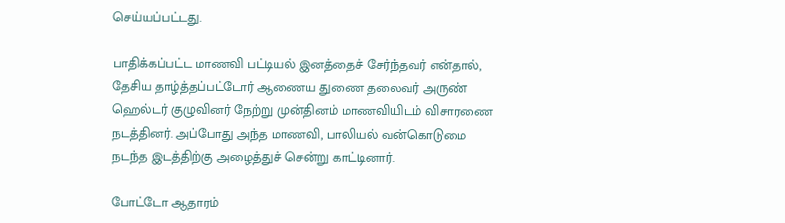செய்யப்பட்டது.

பாதிக்கப்பட்ட மாணவி பட்டியல் இனத்தைச் சேர்ந்தவர் என்தால், தேசிய தாழ்த்தப்பட்டோர் ஆணைய துணை தலைவர் அருண் ஹெல்டர் குழுவினர் நேற்று முன்தினம் மாணவியிடம் விசாரணை நடத்தினர். அப்போது அந்த மாணவி, பாலியல் வன்கொடுமை நடந்த இடத்திற்கு அழைத்துச் சென்று காட்டினார்.

போட்டோ ஆதாரம்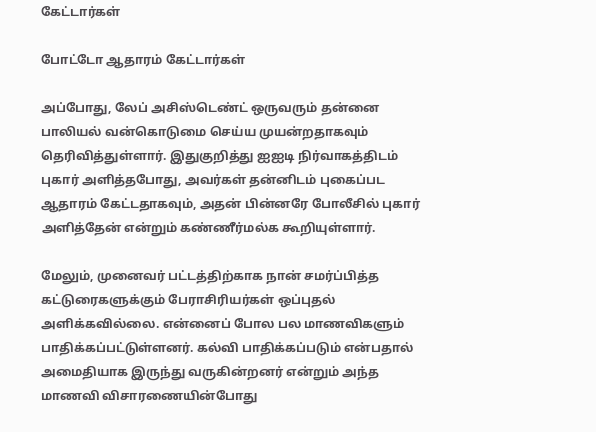கேட்டார்கள்

போட்டோ ஆதாரம் கேட்டார்கள்

அப்போது, லேப் அசிஸ்டெண்ட் ஒருவரும் தன்னை பாலியல் வன்கொடுமை செய்ய முயன்றதாகவும் தெரிவித்துள்ளார். இதுகுறித்து ஐஐடி நிர்வாகத்திடம் புகார் அளித்தபோது, அவர்கள் தன்னிடம் புகைப்பட ஆதாரம் கேட்டதாகவும், அதன் பின்னரே போலீசில் புகார் அளித்தேன் என்றும் கண்ணீர்மல்க கூறியுள்ளார்.

மேலும், முனைவர் பட்டத்திற்காக நான் சமர்ப்பித்த கட்டுரைகளுக்கும் பேராசிரியர்கள் ஒப்புதல் அளிக்கவில்லை. என்னைப் போல பல மாணவிகளும் பாதிக்கப்பட்டுள்ளனர். கல்வி பாதிக்கப்படும் என்பதால் அமைதியாக இருந்து வருகின்றனர் என்றும் அந்த மாணவி விசாரணையின்போது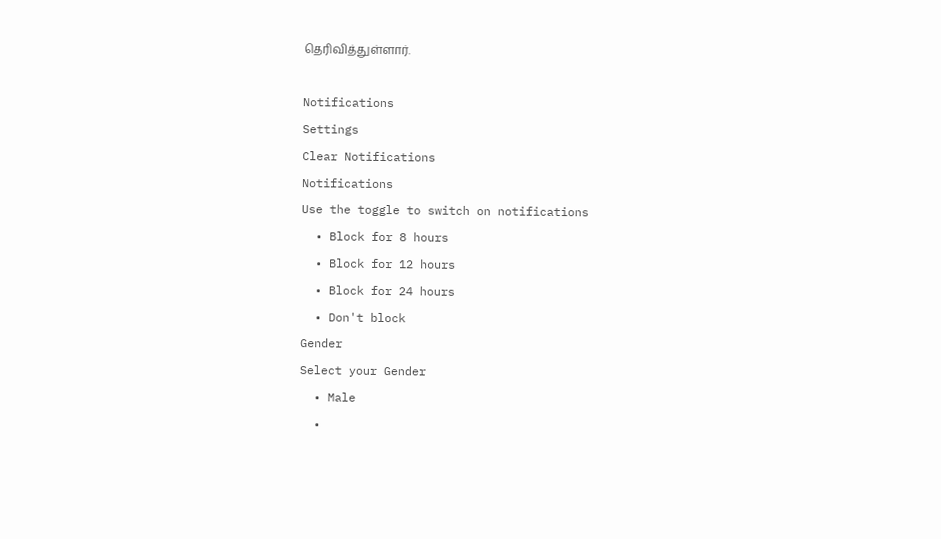தெரிவித்துள்ளார்.

Notifications
Settings
Clear Notifications
Notifications
Use the toggle to switch on notifications
  • Block for 8 hours
  • Block for 12 hours
  • Block for 24 hours
  • Don't block
Gender
Select your Gender
  • Male
  •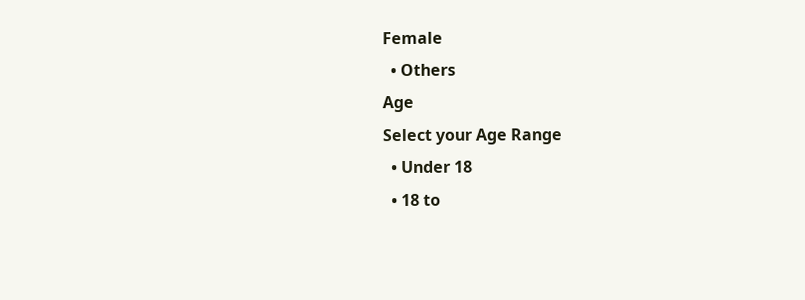Female
  • Others
Age
Select your Age Range
  • Under 18
  • 18 to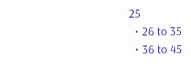25
  • 26 to 35
  • 36 to 45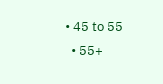• 45 to 55
  • 55+